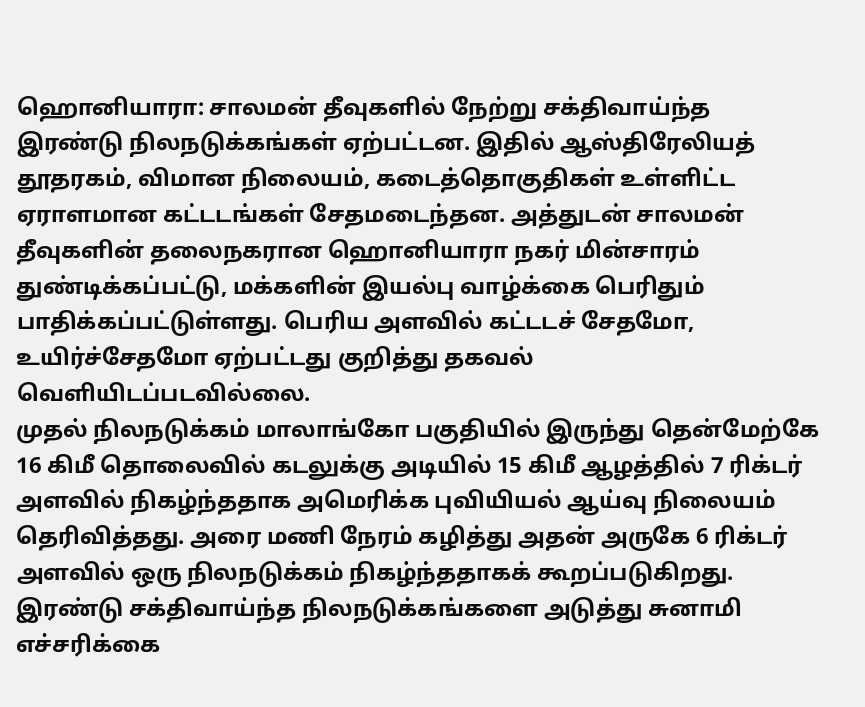ஹொனியாரா: சாலமன் தீவுகளில் நேற்று சக்திவாய்ந்த இரண்டு நிலநடுக்கங்கள் ஏற்பட்டன. இதில் ஆஸ்திரேலியத் தூதரகம், விமான நிலையம், கடைத்தொகுதிகள் உள்ளிட்ட ஏராளமான கட்டடங்கள் சேதமடைந்தன. அத்துடன் சாலமன் தீவுகளின் தலைநகரான ஹொனியாரா நகர் மின்சாரம் துண்டிக்கப்பட்டு, மக்களின் இயல்பு வாழ்க்கை பெரிதும் பாதிக்கப்பட்டுள்ளது. பெரிய அளவில் கட்டடச் சேதமோ, உயிர்ச்சேதமோ ஏற்பட்டது குறித்து தகவல் வெளியிடப்படவில்லை.
முதல் நிலநடுக்கம் மாலாங்கோ பகுதியில் இருந்து தென்மேற்கே 16 கிமீ தொலைவில் கடலுக்கு அடியில் 15 கிமீ ஆழத்தில் 7 ரிக்டர் அளவில் நிகழ்ந்ததாக அமெரிக்க புவியியல் ஆய்வு நிலையம் தெரிவித்தது. அரை மணி நேரம் கழித்து அதன் அருகே 6 ரிக்டர் அளவில் ஒரு நிலநடுக்கம் நிகழ்ந்ததாகக் கூறப்படுகிறது. இரண்டு சக்திவாய்ந்த நிலநடுக்கங்களை அடுத்து சுனாமி எச்சரிக்கை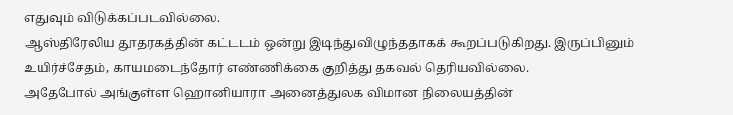எதுவும் விடுக்கப்படவில்லை.
ஆஸ்திரேலிய தூதரகத்தின் கட்டடம் ஒன்று இடிந்துவிழுந்ததாகக் கூறப்படுகிறது. இருப்பினும் உயிர்ச்சேதம், காயமடைந்தோர் எண்ணிக்கை குறித்து தகவல் தெரியவில்லை.
அதேபோல் அங்குள்ள ஹொனியாரா அனைத்துலக விமான நிலையத்தின்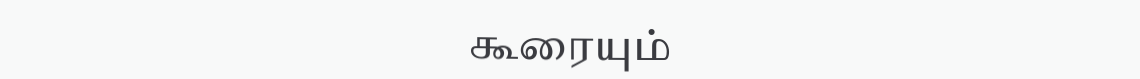கூரையும்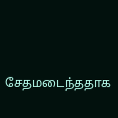சேதமடைந்ததாக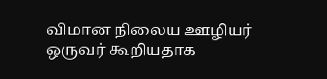விமான நிலைய ஊழியர் ஒருவர் கூறியதாக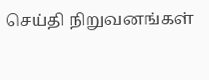செய்தி நிறுவனங்கள்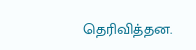தெரிவித்தன.